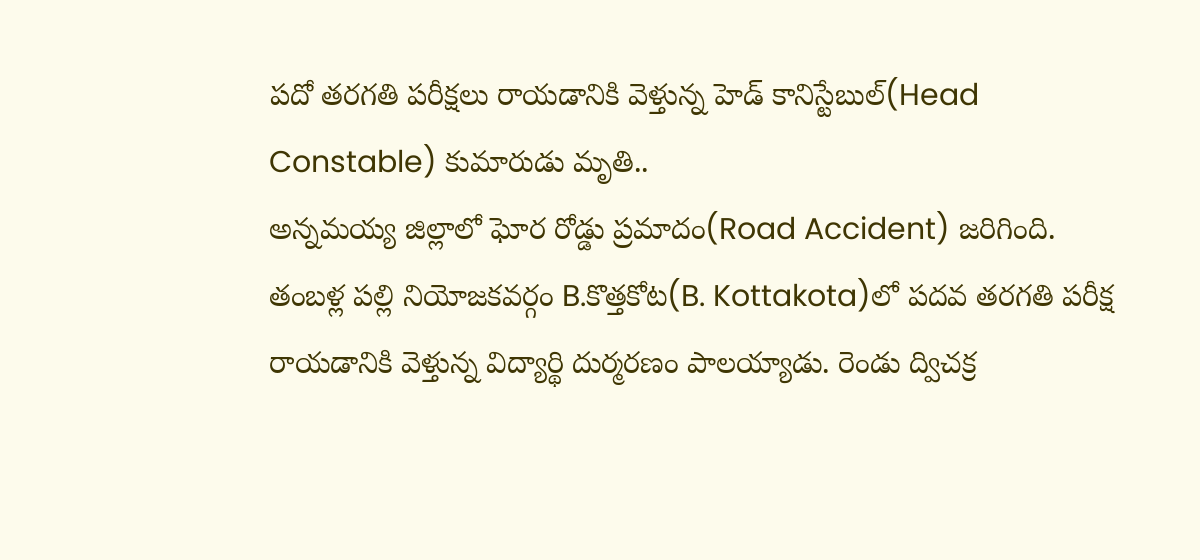పదో తరగతి పరీక్షలు రాయడానికి వెళ్తున్న హెడ్ కానిస్టేబుల్(Head Constable) కుమారుడు మృతి..
అన్నమయ్య జిల్లాలో ఘోర రోడ్డు ప్రమాదం(Road Accident) జరిగింది. తంబళ్ల పల్లి నియోజకవర్గం B.కొత్తకోట(B. Kottakota)లో పదవ తరగతి పరీక్ష రాయడానికి వెళ్తున్న విద్యార్థి దుర్మరణం పాలయ్యాడు. రెండు ద్విచక్ర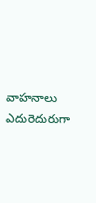వాహనాలు ఎదురెదురుగా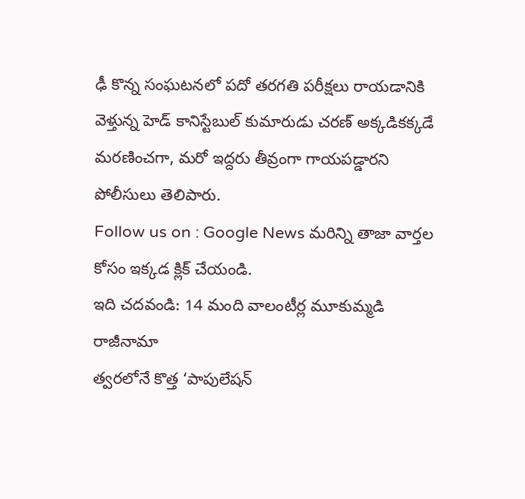ఢీ కొన్న సంఘటనలో పదో తరగతి పరీక్షలు రాయడానికి వెళ్తున్న హెడ్ కానిస్టేబుల్ కుమారుడు చరణ్ అక్కడికక్కడే మరణించగా, మరో ఇద్దరు తీవ్రంగా గాయపడ్డారని పోలీసులు తెలిపారు.
Follow us on : Google News మరిన్ని తాజా వార్తల కోసం ఇక్కడ క్లిక్ చేయండి.
ఇది చదవండి: 14 మంది వాలంటీర్ల మూకుమ్మడి రాజీనామా
త్వరలోనే కొత్త ‘పాపులేషన్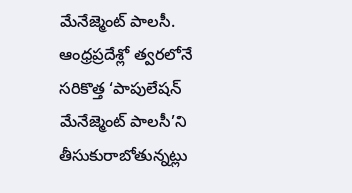మేనేజ్మెంట్ పాలసీ.
ఆంధ్రప్రదేశ్లో త్వరలోనే సరికొత్త ‘పాపులేషన్ మేనేజ్మెంట్ పాలసీ’ని తీసుకురాబోతున్నట్లు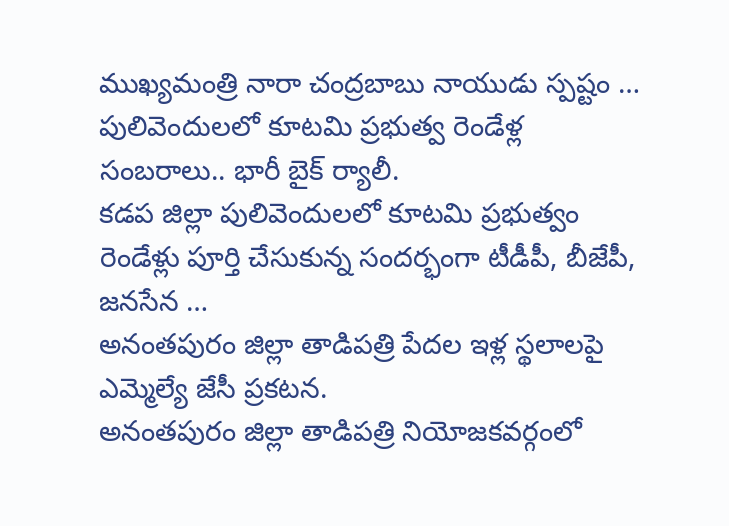ముఖ్యమంత్రి నారా చంద్రబాబు నాయుడు స్పష్టం …
పులివెందులలో కూటమి ప్రభుత్వ రెండేళ్ల సంబరాలు.. భారీ బైక్ ర్యాలీ.
కడప జిల్లా పులివెందులలో కూటమి ప్రభుత్వం రెండేళ్లు పూర్తి చేసుకున్న సందర్భంగా టీడీపీ, బీజేపీ, జనసేన …
అనంతపురం జిల్లా తాడిపత్రి పేదల ఇళ్ల స్థలాలపై ఎమ్మెల్యే జేసీ ప్రకటన.
అనంతపురం జిల్లా తాడిపత్రి నియోజకవర్గంలో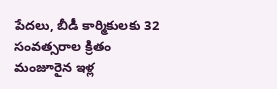పేదలు, బీడీ కార్మికులకు 32 సంవత్సరాల క్రితం మంజూరైన ఇళ్ల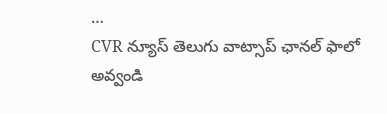…
CVR న్యూస్ తెలుగు వాట్సాప్ ఛానల్ ఫాలో అవ్వండి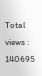Total views : 140695